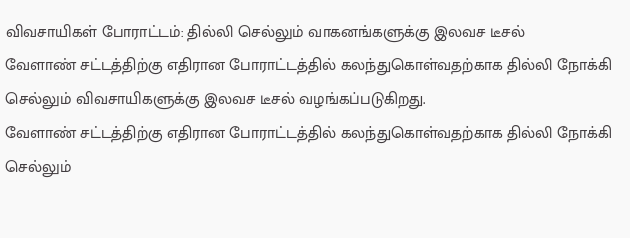விவசாயிகள் போராட்டம்: தில்லி செல்லும் வாகனங்களுக்கு இலவச டீசல்
வேளாண் சட்டத்திற்கு எதிரான போராட்டத்தில் கலந்துகொள்வதற்காக தில்லி நோக்கி செல்லும் விவசாயிகளுக்கு இலவச டீசல் வழங்கப்படுகிறது.
வேளாண் சட்டத்திற்கு எதிரான போராட்டத்தில் கலந்துகொள்வதற்காக தில்லி நோக்கி செல்லும்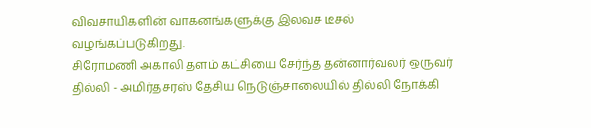விவசாயிகளின் வாகனங்களுக்கு இலவச டீசல் வழங்கப்படுகிறது.
சிரோமணி அகாலி தளம் கட்சியை சேர்ந்த தன்னார்வலர் ஒருவர் தில்லி - அமிர்தசரஸ் தேசிய நெடுஞ்சாலையில் தில்லி நோக்கி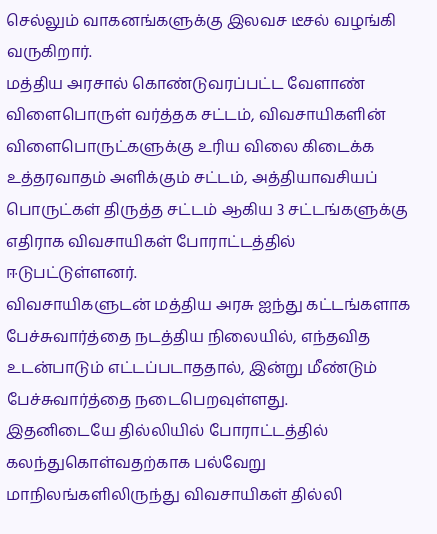செல்லும் வாகனங்களுக்கு இலவச டீசல் வழங்கி வருகிறார்.
மத்திய அரசால் கொண்டுவரப்பட்ட வேளாண் விளைபொருள் வர்த்தக சட்டம், விவசாயிகளின் விளைபொருட்களுக்கு உரிய விலை கிடைக்க உத்தரவாதம் அளிக்கும் சட்டம், அத்தியாவசியப் பொருட்கள் திருத்த சட்டம் ஆகிய 3 சட்டங்களுக்கு எதிராக விவசாயிகள் போராட்டத்தில் ஈடுபட்டுள்ளனர்.
விவசாயிகளுடன் மத்திய அரசு ஐந்து கட்டங்களாக பேச்சுவார்த்தை நடத்திய நிலையில், எந்தவித உடன்பாடும் எட்டப்படாததால், இன்று மீண்டும் பேச்சுவார்த்தை நடைபெறவுள்ளது.
இதனிடையே தில்லியில் போராட்டத்தில் கலந்துகொள்வதற்காக பல்வேறு மாநிலங்களிலிருந்து விவசாயிகள் தில்லி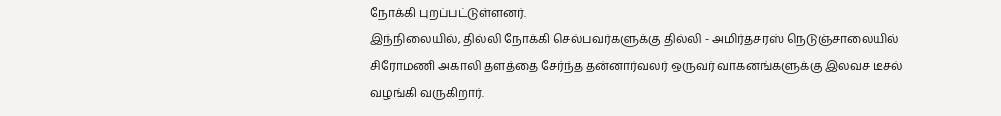நோக்கி புறப்பட்டுள்ளனர்.
இந்நிலையில், தில்லி நோக்கி செல்பவர்களுக்கு தில்லி - அமிர்தசரஸ் நெடுஞ்சாலையில் சிரோமணி அகாலி தளத்தை சேர்ந்த தன்னார்வலர் ஒருவர் வாகனங்களுக்கு இலவச டீசல் வழங்கி வருகிறார்.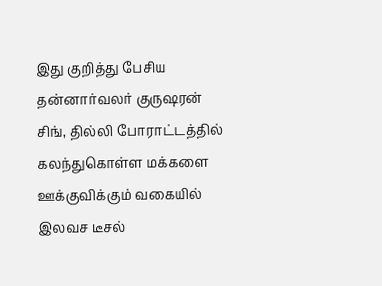இது குறித்து பேசிய தன்னார்வலர் குருஷரன் சிங், தில்லி போராட்டத்தில் கலந்துகொள்ள மக்களை ஊக்குவிக்கும் வகையில் இலவச டீசல்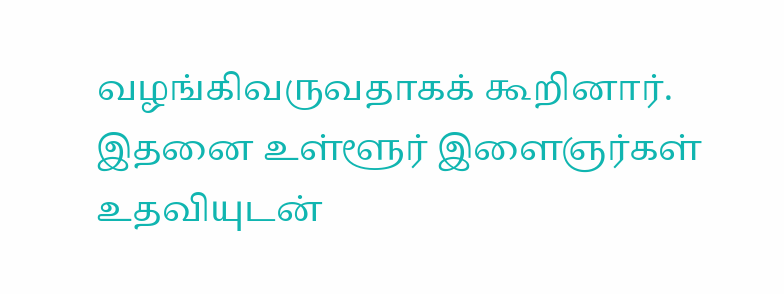வழங்கிவருவதாகக் கூறினார். இதனை உள்ளூர் இளைஞர்கள் உதவியுடன்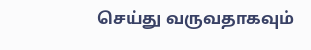செய்து வருவதாகவும்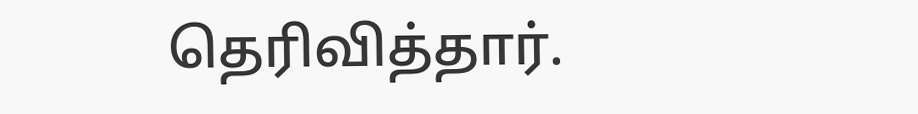தெரிவித்தார்.